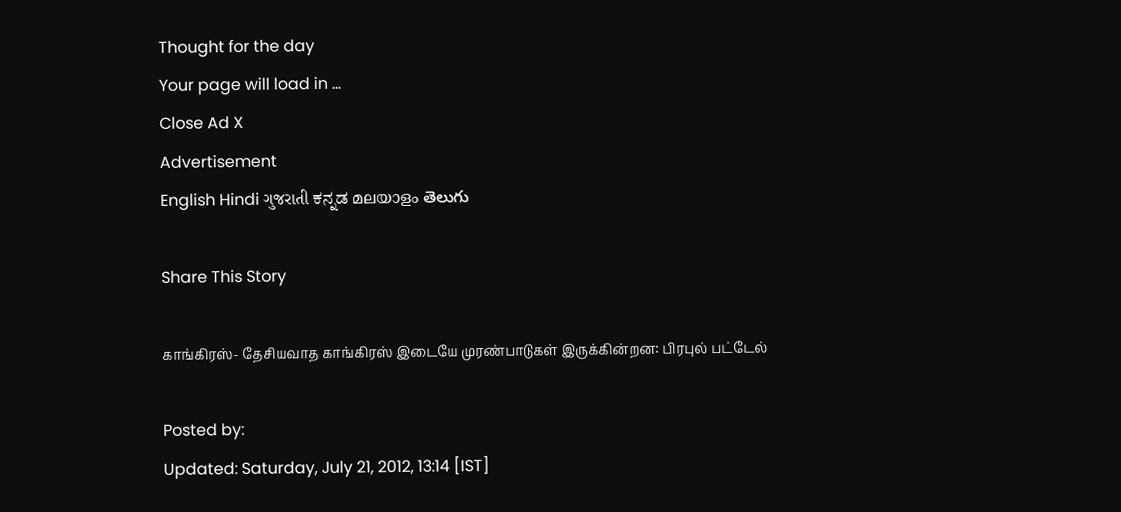Thought for the day
Your page will load in ...
Close Ad X
Advertisement
English Hindi ગુજરાતી ಕನ್ನಡ മലയാളം తెలుగు

Share This Story

காங்கிரஸ்- தேசியவாத காங்கிரஸ் இடையே முரண்பாடுகள் இருக்கின்றன: பிரபுல் பட்டேல்

Posted by:
Updated: Saturday, July 21, 2012, 13:14 [IST]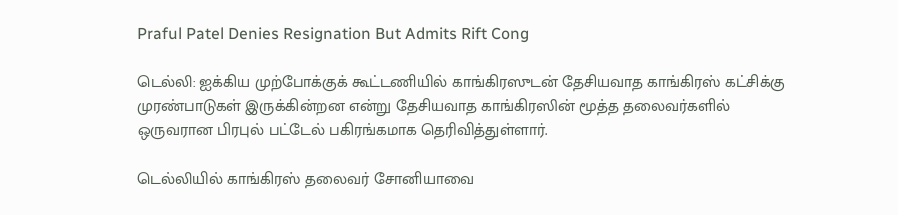Praful Patel Denies Resignation But Admits Rift Cong

டெல்லி: ஐக்கிய முற்போக்குக் கூட்டணியில் காங்கிரஸுடன் தேசியவாத காங்கிரஸ் கட்சிக்கு முரண்பாடுகள் இருக்கின்றன என்று தேசியவாத காங்கிரஸின் மூத்த தலைவர்களில் ஒருவரான பிரபுல் பட்டேல் பகிரங்கமாக தெரிவித்துள்ளார்.

டெல்லியில் காங்கிரஸ் தலைவர் சோனியாவை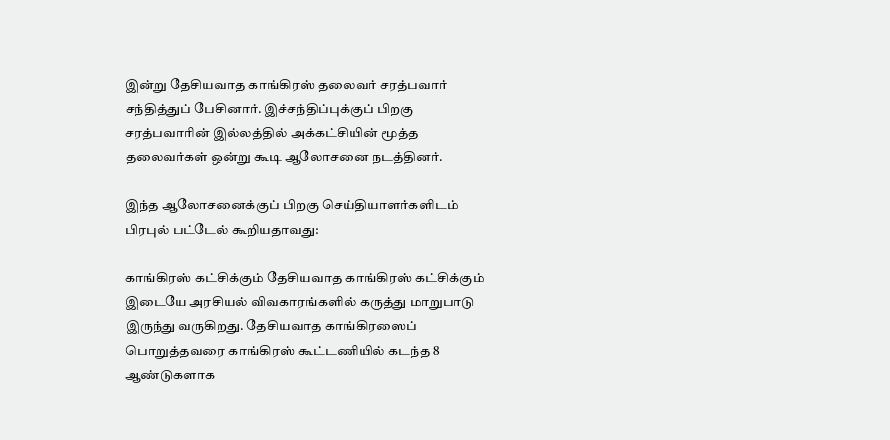இன்று தேசியவாத காங்கிரஸ் தலைவர் சரத்பவார் சந்தித்துப் பேசினார். இச்சந்திப்புக்குப் பிறகு சரத்பவாரின் இல்லத்தில் அக்கட்சியின் மூத்த தலைவர்கள் ஒன்று கூடி ஆலோசனை நடத்தினர்.

இந்த ஆலோசனைக்குப் பிறகு செய்தியாளர்களிடம் பிரபுல் பட்டேல் கூறியதாவது:

காங்கிரஸ் கட்சிக்கும் தேசியவாத காங்கிரஸ் கட்சிக்கும் இடையே அரசியல் விவகாரங்களில் கருத்து மாறுபாடு இருந்து வருகிறது. தேசியவாத காங்கிரஸைப் பொறுத்தவரை காங்கிரஸ் கூட்டணியில் கடந்த 8 ஆண்டுகளாக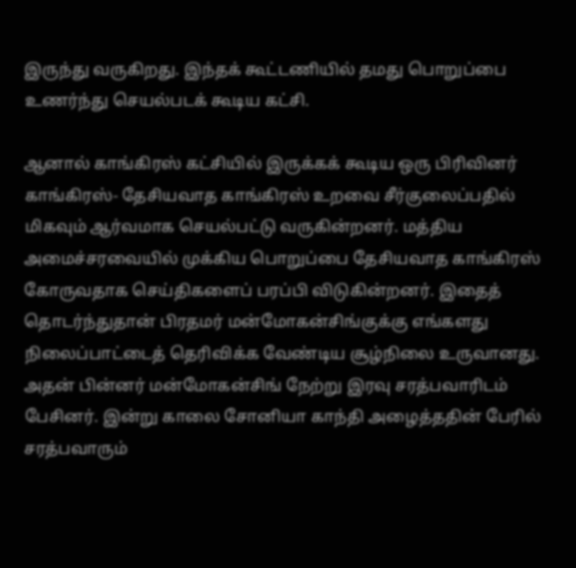இருந்து வருகிறது. இந்தக் கூட்டணியில் தமது பொறுப்பை உணர்ந்து செயல்படக் கூடிய கட்சி.

ஆனால் காங்கிரஸ் கட்சியில் இருக்கக் கூடிய ஒரு பிரிவினர் காங்கிரஸ்- தேசியவாத காங்கிரஸ் உறவை சீர்குலைப்பதில் மிகவும் ஆர்வமாக செயல்பட்டு வருகின்றனர். மத்திய அமைச்சரவையில் முக்கிய பொறுப்பை தேசியவாத காங்கிரஸ் கோருவதாக செய்திகளைப் பரப்பி விடுகின்றனர். இதைத் தொடர்ந்துதான் பிரதமர் மன்மோகன்சிங்குக்கு எங்களது நிலைப்பாட்டைத் தெரிவிக்க வேண்டிய சூழ்நிலை உருவானது. அதன் பின்னர் மன்மோகன்சிங் நேற்று இரவு சரத்பவாரிடம் பேசினர். இன்று காலை சோனியா காந்தி அழைத்ததின் பேரில் சரத்பவாரும்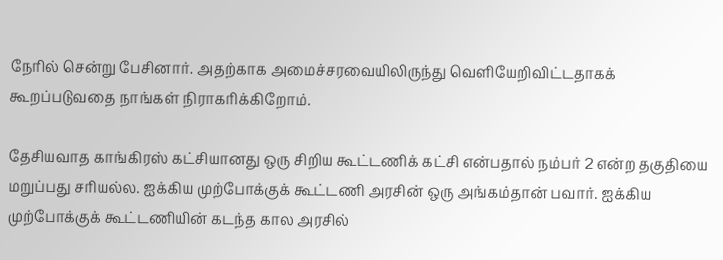நேரில் சென்று பேசினார். அதற்காக அமைச்சரவையிலிருந்து வெளியேறிவிட்டதாகக் கூறப்படுவதை நாங்கள் நிராகரிக்கிறோம்.

தேசியவாத காங்கிரஸ் கட்சியானது ஒரு சிறிய கூட்டணிக் கட்சி என்பதால் நம்பர் 2 என்ற தகுதியை மறுப்பது சரியல்ல. ஐக்கிய முற்போக்குக் கூட்டணி அரசின் ஒரு அங்கம்தான் பவார். ஐக்கிய முற்போக்குக் கூட்டணியின் கடந்த கால அரசில்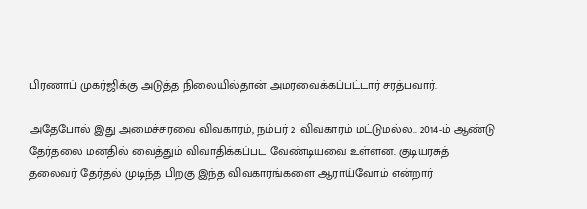பிரணாப் முகர்ஜிக்கு அடுத்த நிலையில்தான் அமரவைக்கப்பட்டார் சரத்பவார்.

அதேபோல் இது அமைச்சரவை விவகாரம், நம்பர் 2 விவகாரம் மட்டுமல்ல.. 2014-ம் ஆண்டு தேர்தலை மனதில் வைத்தும் விவாதிக்கப்பட வேண்டியவை உள்ளன. குடியரசுத் தலைவர் தேர்தல் முடிந்த பிறகு இந்த விவகாரங்களை ஆராய்வோம் என்றார்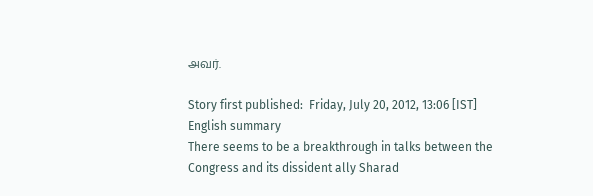அவர்.

Story first published:  Friday, July 20, 2012, 13:06 [IST]
English summary
There seems to be a breakthrough in talks between the Congress and its dissident ally Sharad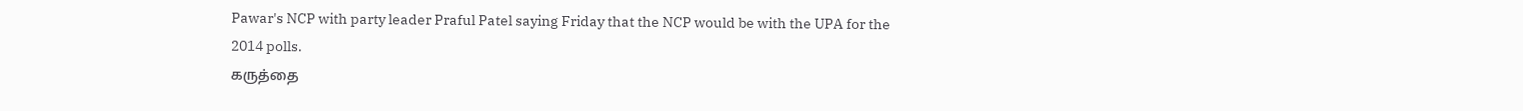Pawar's NCP with party leader Praful Patel saying Friday that the NCP would be with the UPA for the 2014 polls.
கருத்தை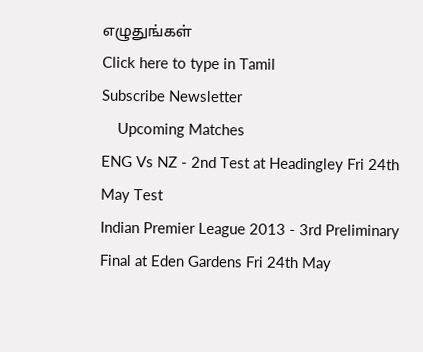எழுதுங்கள்
Click here to type in Tamil
Subscribe Newsletter
    Upcoming Matches
ENG Vs NZ - 2nd Test at Headingley Fri 24th May Test
Indian Premier League 2013 - 3rd Preliminary Final at Eden Gardens Fri 24th May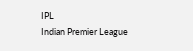IPL
Indian Premier League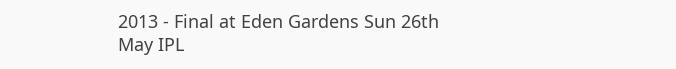2013 - Final at Eden Gardens Sun 26th May IPL